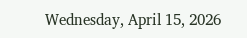Wednesday, April 15, 2026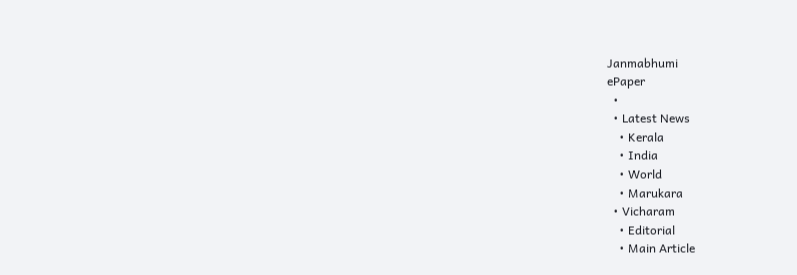Janmabhumi
ePaper
  •
  • Latest News
    • Kerala
    • India
    • World
    • Marukara
  • Vicharam
    • Editorial
    • Main Article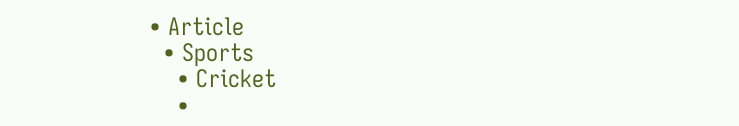• Article
  • Sports
    • Cricket
    •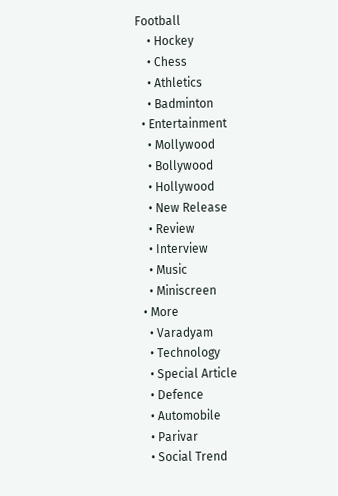Football
    • Hockey
    • Chess
    • Athletics
    • Badminton
  • Entertainment
    • Mollywood
    • Bollywood
    • Hollywood
    • New Release
    • Review
    • Interview
    • Music
    • Miniscreen
  • More
    • Varadyam
    • Technology
    • Special Article
    • Defence
    • Automobile
    • Parivar
    • Social Trend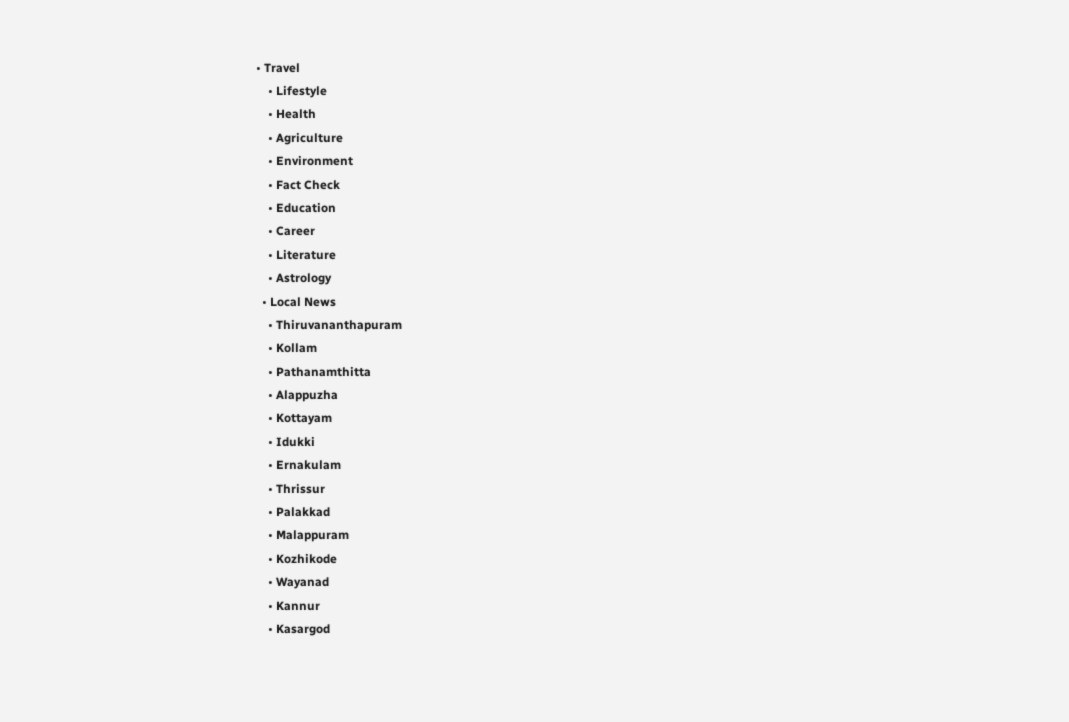• Travel
    • Lifestyle
    • Health
    • Agriculture
    • Environment
    • Fact Check
    • Education
    • Career
    • Literature
    • Astrology
  • Local News
    • Thiruvananthapuram
    • Kollam
    • Pathanamthitta
    • Alappuzha
    • Kottayam
    • Idukki
    • Ernakulam
    • Thrissur
    • Palakkad
    • Malappuram
    • Kozhikode
    • Wayanad
    • Kannur
    • Kasargod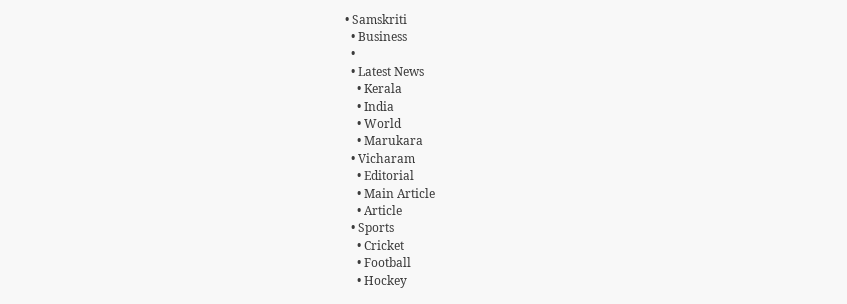• Samskriti
  • Business
  •
  • Latest News
    • Kerala
    • India
    • World
    • Marukara
  • Vicharam
    • Editorial
    • Main Article
    • Article
  • Sports
    • Cricket
    • Football
    • Hockey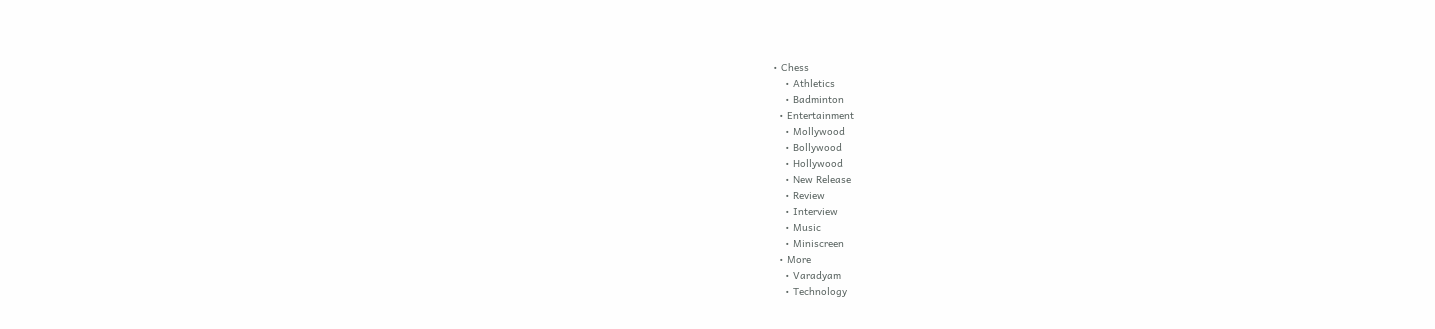• Chess
    • Athletics
    • Badminton
  • Entertainment
    • Mollywood
    • Bollywood
    • Hollywood
    • New Release
    • Review
    • Interview
    • Music
    • Miniscreen
  • More
    • Varadyam
    • Technology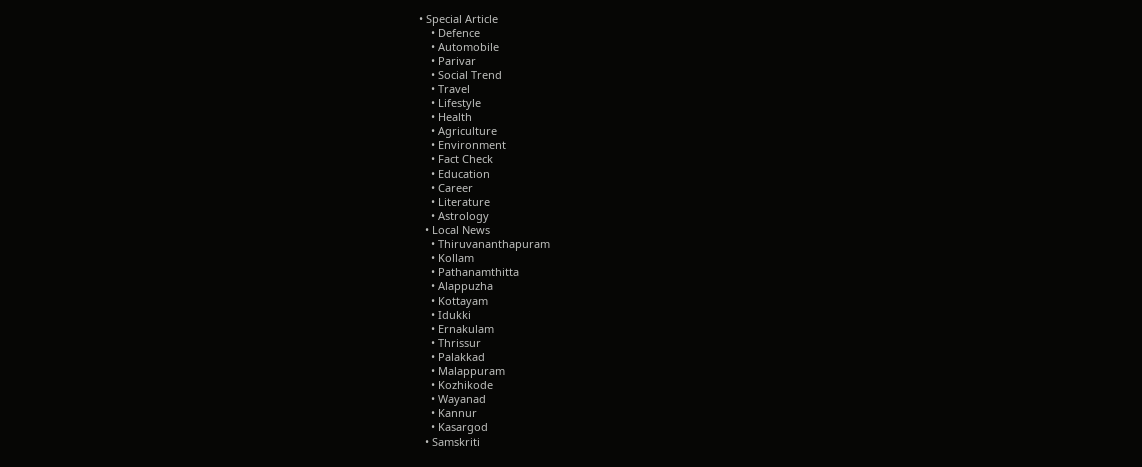• Special Article
    • Defence
    • Automobile
    • Parivar
    • Social Trend
    • Travel
    • Lifestyle
    • Health
    • Agriculture
    • Environment
    • Fact Check
    • Education
    • Career
    • Literature
    • Astrology
  • Local News
    • Thiruvananthapuram
    • Kollam
    • Pathanamthitta
    • Alappuzha
    • Kottayam
    • Idukki
    • Ernakulam
    • Thrissur
    • Palakkad
    • Malappuram
    • Kozhikode
    • Wayanad
    • Kannur
    • Kasargod
  • Samskriti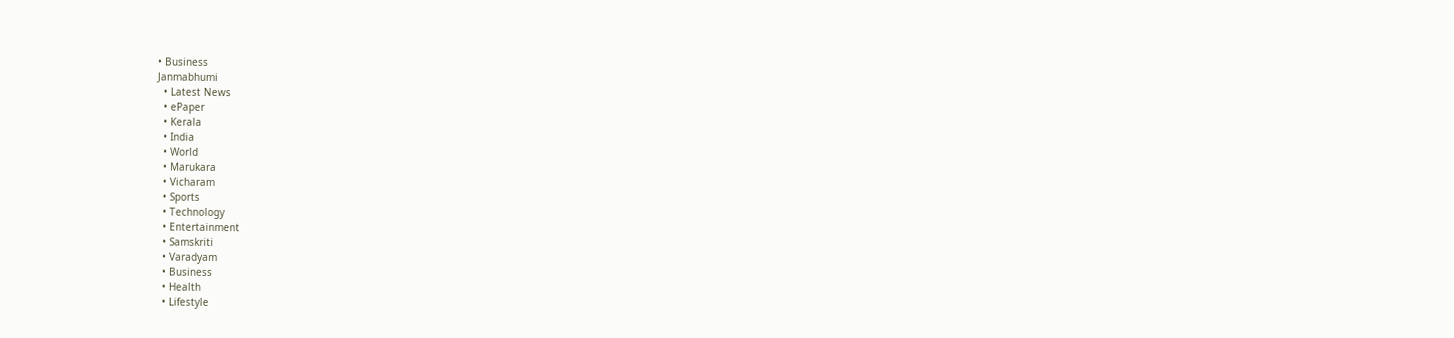• Business
Janmabhumi
  • Latest News
  • ePaper
  • Kerala
  • India
  • World
  • Marukara
  • Vicharam
  • Sports
  • Technology
  • Entertainment
  • Samskriti
  • Varadyam
  • Business
  • Health
  • Lifestyle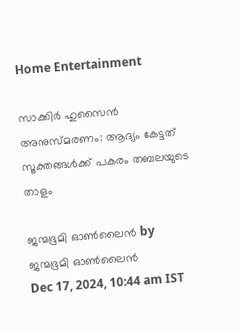Home Entertainment

സാക്കിര്‍ ഹുസൈന്‍ അനുസ്മരണം: ആദ്യം കേട്ടത് സൂക്തങ്ങള്‍ക്ക് പകരം തബലയുടെ താളം

ജന്മഭൂമി ഓണ്‍ലൈന്‍ by ജന്മഭൂമി ഓണ്‍ലൈന്‍
Dec 17, 2024, 10:44 am IST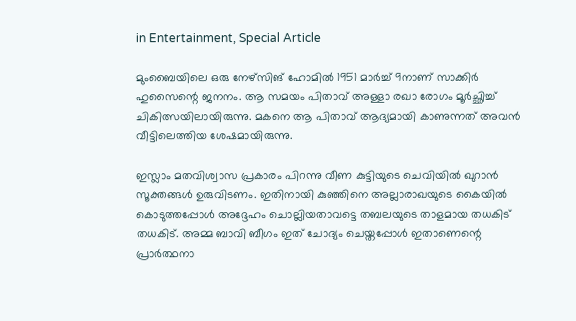in Entertainment, Special Article

മുംബൈയിലെ ഒരു നേഴ്സിങ് ഹോമില്‍ 1951 മാര്‍ച്ച് 9നാണ് സാക്കിര്‍ ഹുസൈന്റെ ജനനം. ആ സമയം പിതാവ് അള്ളാ രഖാ രോഗം മൂര്‍ച്ഛിച്ച് ചികിത്സയിലായിരുന്നു. മകനെ ആ പിതാവ് ആദ്യമായി കാണുന്നത് അവന്‍ വീട്ടിലെത്തിയ ശേഷമായിരുന്നു.

ഇസ്ലാം മതവിശ്വാസ പ്രകാരം പിറന്നു വീണ കുട്ടിയുടെ ചെവിയില്‍ ഖുറാന്‍ സൂക്തങ്ങള്‍ ഉരുവിടണം. ഇതിനായി കുഞ്ഞിനെ അല്ലാരാഖയുടെ കൈയില്‍ കൊടുത്തപ്പോള്‍ അദ്ദേഹം ചൊല്ലിയതാവട്ടെ തബലയുടെ താളമായ തധകിട് തധകിട്. അമ്മ ബാവി ബീഗം ഇത് ചോദ്യം ചെയ്തപ്പോള്‍ ഇതാണെന്റെ പ്രാര്‍ത്ഥനാ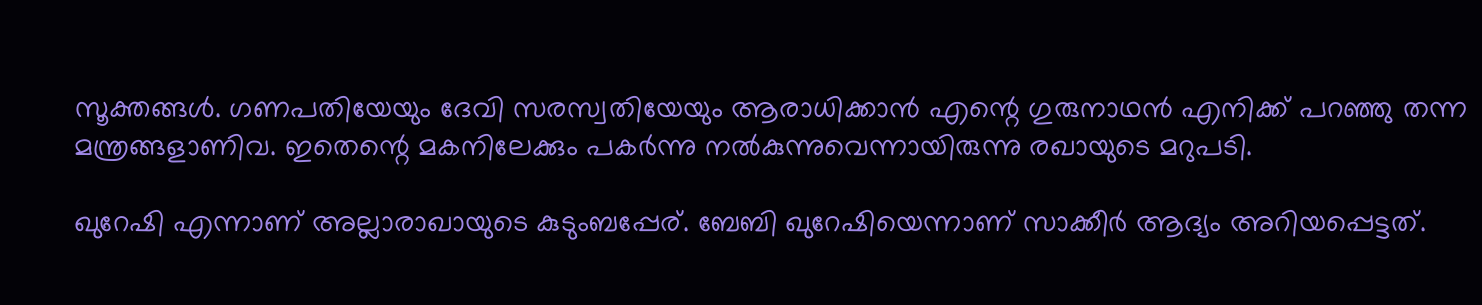സൂക്തങ്ങള്‍. ഗണപതിയേയും ദേവി സരസ്വതിയേയും ആരാധിക്കാന്‍ എന്റെ ഗുരുനാഥന്‍ എനിക്ക് പറഞ്ഞു തന്ന മന്ത്രങ്ങളാണിവ. ഇതെന്റെ മകനിലേക്കും പകര്‍ന്നു നല്‍കുന്നുവെന്നായിരുന്നു രഖായുടെ മറുപടി.

ഖുറേഷി എന്നാണ് അല്ലാരാഖായുടെ കുടുംബപ്പേര്. ബേബി ഖുറേഷിയെന്നാണ് സാക്കീര്‍ ആദ്യം അറിയപ്പെട്ടത്.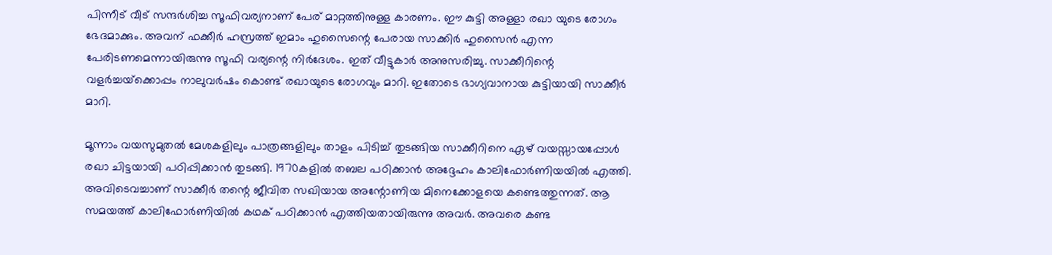പിന്നീട് വീട് സന്ദര്‍ശിച്ച സൂഫിവര്യനാണ് പേര് മാറ്റത്തിനുള്ള കാരണം. ഈ കുട്ടി അള്ളാ രഖാ യുടെ രോഗം ഭേദമാക്കും. അവന് ഫക്കീര്‍ ഹസ്രത്ത് ഇമാം ഹുസൈന്റെ പേരായ സാക്കിര്‍ ഹുസൈന്‍ എന്ന പേരിടണമെന്നായിരുന്നു സൂഫി വര്യന്റെ നിര്‍ദേശം. ഇത് വീട്ടുകാര്‍ അനുസരിച്ചു. സാക്കീറിന്റെ വളര്‍ച്ചയ്‌ക്കൊപ്പം നാലുവര്‍ഷം കൊണ്ട് രഖായുടെ രോഗവും മാറി. ഇതോടെ ഭാഗ്യവാനായ കുട്ടിയായി സാക്കീര്‍ മാറി.

മൂന്നാം വയസുമുതല്‍ മേശകളിലും പാത്രങ്ങളിലും താളം പിടിച്ച് തുടങ്ങിയ സാക്കീറിനെ ഏഴ് വയസ്സായപ്പോള്‍ രഖാ ചിട്ടയായി പഠിപ്പിക്കാന്‍ തുടങ്ങി. 1970കളില്‍ തബല പഠിക്കാന്‍ അദ്ദേഹം കാലിഫോര്‍ണിയയില്‍ എത്തി. അവിടെവച്ചാണ് സാക്കീര്‍ തന്റെ ജീവിത സഖിയായ അന്റോണിയ മിനെക്കോളയെ കണ്ടെത്തുന്നത്. ആ സമയത്ത് കാലിഫോര്‍ണിയില്‍ കഥക് പഠിക്കാന്‍ എത്തിയതായിരുന്നു അവര്‍. അവരെ കണ്ട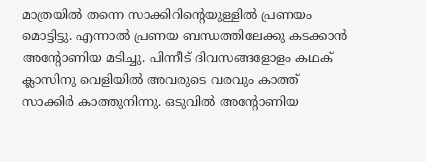മാത്രയില്‍ തന്നെ സാക്കിറിന്റെയുള്ളില്‍ പ്രണയം മൊട്ടിട്ടു. എന്നാല്‍ പ്രണയ ബന്ധത്തിലേക്കു കടക്കാന്‍ അന്റോണിയ മടിച്ചു. പിന്നീട് ദിവസങ്ങളോളം കഥക് ക്ലാസിനു വെളിയില്‍ അവരുടെ വരവും കാത്ത് സാക്കിര്‍ കാത്തുനിന്നു. ഒടുവില്‍ അന്റോണിയ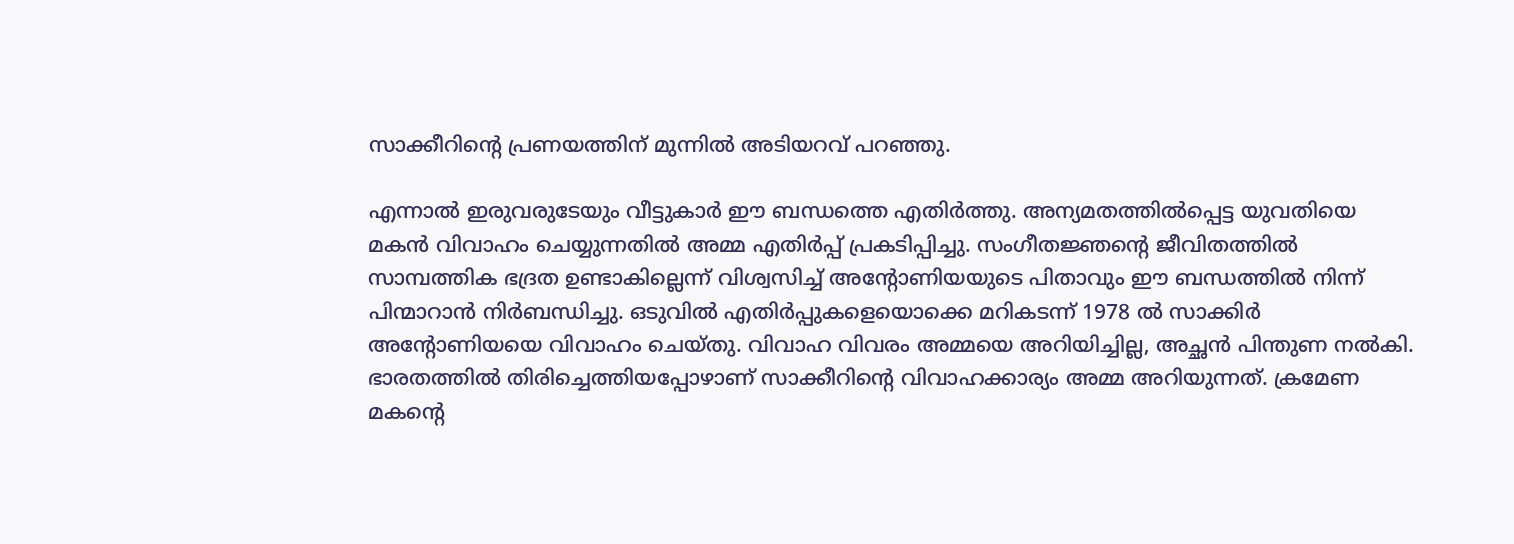സാക്കീറിന്റെ പ്രണയത്തിന് മുന്നില്‍ അടിയറവ് പറഞ്ഞു.

എന്നാല്‍ ഇരുവരുടേയും വീട്ടുകാര്‍ ഈ ബന്ധത്തെ എതിര്‍ത്തു. അന്യമതത്തില്‍പ്പെട്ട യുവതിയെ മകന്‍ വിവാഹം ചെയ്യുന്നതില്‍ അമ്മ എതിര്‍പ്പ് പ്രകടിപ്പിച്ചു. സംഗീതജ്ഞന്റെ ജീവിതത്തില്‍ സാമ്പത്തിക ഭദ്രത ഉണ്ടാകില്ലെന്ന് വിശ്വസിച്ച് അന്റോണിയയുടെ പിതാവും ഈ ബന്ധത്തില്‍ നിന്ന് പിന്മാറാന്‍ നിര്‍ബന്ധിച്ചു. ഒടുവില്‍ എതിര്‍പ്പുകളെയൊക്കെ മറികടന്ന് 1978 ല്‍ സാക്കിര്‍ അന്റോണിയയെ വിവാഹം ചെയ്തു. വിവാഹ വിവരം അമ്മയെ അറിയിച്ചില്ല, അച്ഛന്‍ പിന്തുണ നല്‍കി. ഭാരതത്തില്‍ തിരിച്ചെത്തിയപ്പോഴാണ് സാക്കീറിന്റെ വിവാഹക്കാര്യം അമ്മ അറിയുന്നത്. ക്രമേണ മകന്റെ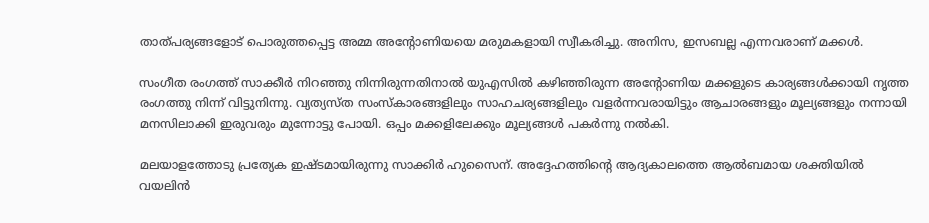താത്പര്യങ്ങളോട് പൊരുത്തപ്പെട്ട അമ്മ അന്റോണിയയെ മരുമകളായി സ്വീകരിച്ചു. അനിസ, ഇസബല്ല എന്നവരാണ് മക്കള്‍.

സംഗീത രംഗത്ത് സാക്കീര്‍ നിറഞ്ഞു നിന്നിരുന്നതിനാല്‍ യുഎസില്‍ കഴിഞ്ഞിരുന്ന അന്റോണിയ മക്കളുടെ കാര്യങ്ങള്‍ക്കായി നൃത്ത രംഗത്തു നിന്ന് വിട്ടുനിന്നു. വ്യത്യസ്ത സംസ്‌കാരങ്ങളിലും സാഹചര്യങ്ങളിലും വളര്‍ന്നവരായിട്ടും ആചാരങ്ങളും മൂല്യങ്ങളും നന്നായി മനസിലാക്കി ഇരുവരും മുന്നോട്ടു പോയി. ഒപ്പം മക്കളിലേക്കും മൂല്യങ്ങള്‍ പകര്‍ന്നു നല്‍കി.

മലയാളത്തോടു പ്രത്യേക ഇഷ്ടമായിരുന്നു സാക്കിര്‍ ഹുസൈന്. അദ്ദേഹത്തിന്റെ ആദ്യകാലത്തെ ആല്‍ബമായ ശക്തിയില്‍ വയലിന്‍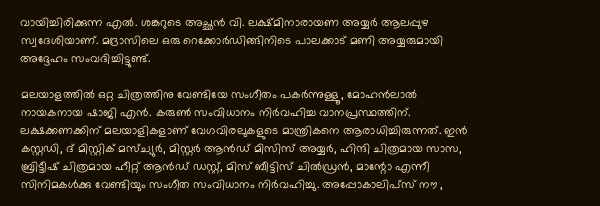വായിച്ചിരിക്കുന്ന എല്‍. ശങ്കറുടെ അച്ഛന്‍ വി. ലക്ഷ്മിനാരായണ അയ്യര്‍ ആലപ്പുഴ സ്വദേശിയാണ്. മദ്രാസിലെ ഒരു റെക്കോര്‍ഡിങ്ങിനിടെ പാലക്കാട് മണി അയ്യരുമായി അദ്ദേഹം സംവദിച്ചിട്ടുണ്ട്.

മലയാളത്തില്‍ ഒറ്റ ചിത്രത്തിനു വേണ്ടിയേ സംഗീതം പകര്‍ന്നുള്ളൂ, മോഹന്‍ലാല്‍ നായകനായ ഷാജി എന്‍. കരുണ്‍ സംവിധാനം നിര്‍വഹിച്ച വാനപ്രസ്ഥത്തിന്. ലക്ഷക്കണക്കിന് മലയാളികളാണ് വേഗവിരലുകളുടെ മാന്ത്രികനെ ആരാധിച്ചിരുന്നത്. ഇന്‍ കസ്റ്റഡി, ദ് മിസ്റ്റിക് മസ്ച്യുര്‍, മിസ്റ്റര്‍ ആന്‍ഡ് മിസിസ് അയ്യര്‍, ഹിന്ദി ചിത്രമായ സാസ, ബ്രിട്ടീഷ് ചിത്രമായ ഹീറ്റ് ആന്‍ഡ് ഡസ്റ്റ്, മിസ് ബീട്ടിസ് ചില്‍ഡ്രന്‍, മാന്റോ എന്നീ സിനിമകള്‍ക്കു വേണ്ടിയും സംഗീത സംവിധാനം നിര്‍വഹിച്ചു. അപ്പോകാലിപ്സ് നൗ ,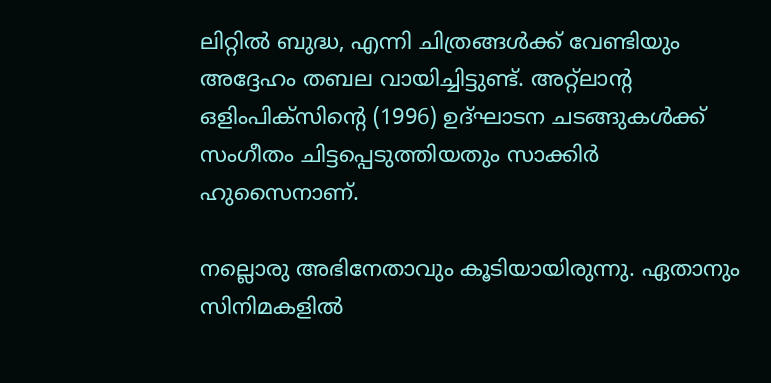ലിറ്റില്‍ ബുദ്ധ, എന്നി ചിത്രങ്ങള്‍ക്ക് വേണ്ടിയും അദ്ദേഹം തബല വായിച്ചിട്ടുണ്ട്. അറ്റ്ലാന്റ ഒളിംപിക്സിന്റെ (1996) ഉദ്ഘാടന ചടങ്ങുകള്‍ക്ക് സംഗീതം ചിട്ടപ്പെടുത്തിയതും സാക്കിര്‍ ഹുസൈനാണ്.

നല്ലൊരു അഭിനേതാവും കൂടിയായിരുന്നു. ഏതാനും സിനിമകളില്‍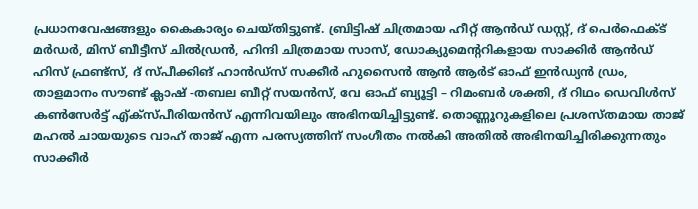പ്രധാനവേഷങ്ങളും കൈകാര്യം ചെയ്തിട്ടുണ്ട്. ബ്രിട്ടിഷ് ചിത്രമായ ഹീറ്റ് ആന്‍ഡ് ഡസ്റ്റ്, ദ് പെര്‍ഫെക്ട് മര്‍ഡര്‍, മിസ് ബീട്ടീസ് ചില്‍ഡ്രന്‍, ഹിന്ദി ചിത്രമായ സാസ്, ഡോക്യുമെന്ററികളായ സാക്കിര്‍ ആന്‍ഡ് ഹിസ് ഫ്രണ്ട്‌സ്, ദ് സ്പീക്കിങ് ഹാന്‍ഡ്സ് സക്കീര്‍ ഹുസൈന്‍ ആന്‍ ആര്‍ട് ഓഫ് ഇന്‍ഡ്യന്‍ ഡ്രം, താളമാനം സൗണ്ട് ക്ലാഷ് -തബല ബീറ്റ് സയന്‍സ്, വേ ഓഫ് ബ്യൂട്ടി – റിമംബര്‍ ശക്തി, ദ് റിഥം ഡെവിള്‍സ് കണ്‍സേര്‍ട്ട് എ്ക്സ്പീരിയന്‍സ് എന്നിവയിലും അഭിനയിച്ചിട്ടുണ്ട്. തൊണ്ണൂറുകളിലെ പ്രശസ്തമായ താജ് മഹല്‍ ചായയുടെ വാഹ് താജ് എന്ന പരസ്യത്തിന് സംഗീതം നല്‍കി അതില്‍ അഭിനയിച്ചിരിക്കുന്നതും സാക്കീര്‍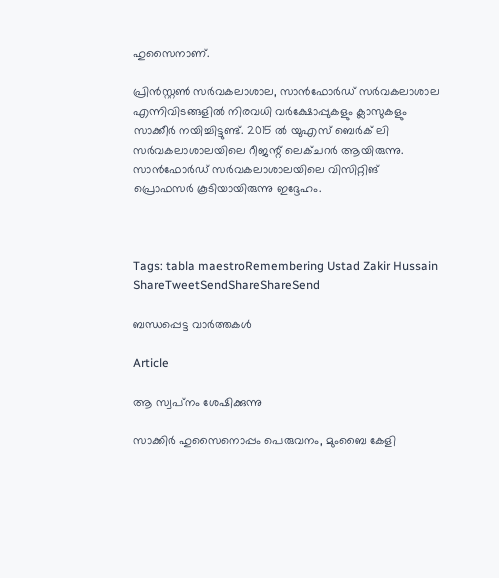ഹുസൈനാണ്.

പ്രിന്‍സ്റ്റണ്‍ സര്‍വകലാശാല, സാന്‍ഫോര്‍ഡ് സര്‍വകലാശാല എന്നിവിടങ്ങളില്‍ നിരവധി വര്‍ക്ഷോപ്പുകളും ക്ലാസുകളും സാക്കീര്‍ നയിച്ചിട്ടുണ്ട്. 2015 ല്‍ യുഎസ് ബെര്‍ക് ലി സര്‍വകലാശാലയിലെ റീജന്റ് ലെക്ചറര്‍ ആയിരുന്നു. സാന്‍ഫോര്‍ഡ് സര്‍വകലാശാലയിലെ വിസിറ്റിങ് പ്രൊഫസര്‍ കൂടിയായിരുന്നു ഇദ്ദേഹം.



Tags: tabla maestroRemembering Ustad Zakir Hussain
ShareTweetSendShareShareSend

ബന്ധപ്പെട്ട വാര്‍ത്തകള്‍

Article

ആ സ്വപ്‌നം ശേഷിക്കുന്നു

സാക്കിര്‍ ഹുസൈനൊപ്പം പെരുവനം, മുംബൈ കേളി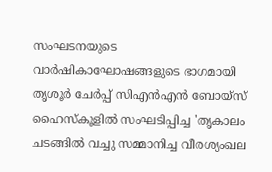സംഘടനയുടെ വാര്‍ഷികാഘോഷങ്ങളുടെ ഭാഗമായി തൃശൂര്‍ ചേര്‍പ്പ് സിഎന്‍എന്‍ ബോയ്‌സ് ഹൈസ്‌കൂളില്‍ സംഘടിപ്പിച്ച 'തൃകാലം ചടങ്ങില്‍ വച്ചു സമ്മാനിച്ച വീരശ്യംഖല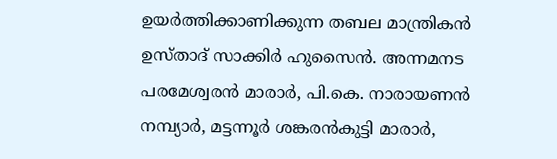ഉയര്‍ത്തിക്കാണിക്കുന്ന തബല മാന്ത്രികന്‍ ഉസ്താദ് സാക്കിര്‍ ഹുസൈന്‍. അന്നമനട പരമേശ്വരന്‍ മാരാര്‍, പി.കെ. നാരായണന്‍ നമ്പ്യാര്‍, മട്ടന്നൂര്‍ ശങ്കരന്‍കുട്ടി മാരാര്‍,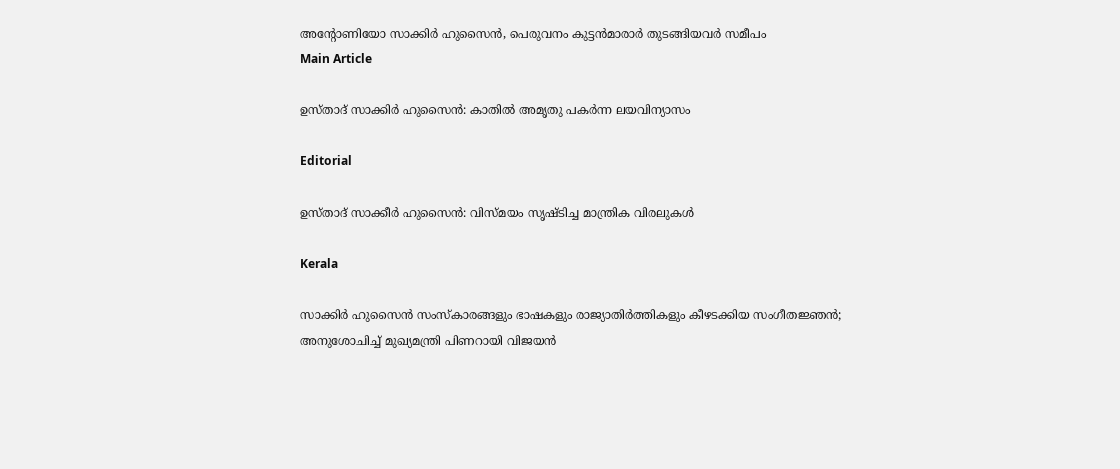അന്റോണിയോ സാക്കിര്‍ ഹുസൈന്‍, പെരുവനം കുട്ടന്‍മാരാര്‍ തുടങ്ങിയവര്‍ സമീപം
Main Article

ഉസ്താദ് സാക്കിര്‍ ഹുസൈന്‍: കാതില്‍ അമൃതു പകര്‍ന്ന ലയവിന്യാസം

Editorial

ഉസ്താദ് സാക്കീര്‍ ഹുസൈന്‍: വിസ്മയം സൃഷ്ടിച്ച മാന്ത്രിക വിരലുകള്‍

Kerala

സാക്കിര്‍ ഹുസൈൻ സംസ്‌കാരങ്ങളും ഭാഷകളും രാജ്യാതിര്‍ത്തികളും കീഴടക്കിയ സംഗീതജ്ഞന്‍; അനുശോചിച്ച് മുഖ്യമന്ത്രി പിണറായി വിജയൻ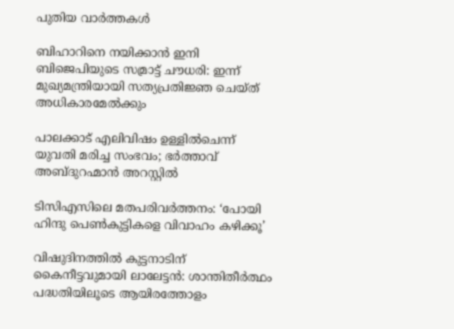പുതിയ വാര്‍ത്തകള്‍

ബിഹാറിനെ നയിക്കാൻ ഇനി ബിജെപിയുടെ സമ്രാട്ട് ചൗധരി: ഇന്ന് മുഖ്യമന്ത്രിയായി സത്യപ്രതിജ്ഞ ചെയ്ത് അധികാരമേൽക്കും

പാലക്കാട് എലിവിഷം ഉള്ളിൽചെന്ന് യുവതി മരിച്ച സംഭവം; ഭർത്താവ് അബ്ദുറഹ്മാൻ അറസ്റ്റിൽ

ടിസിഎസിലെ മതപരിവര്‍ത്തനം: ‘പോയി ഹിന്ദു പെണ്‍കുട്ടികളെ വിവാഹം കഴിക്കൂ’

വിഷുദിനത്തിൽ കുട്ടനാടിന് കൈനീട്ടവുമായി ലാലേട്ടൻ: ശാന്തിതീർത്ഥം പദ്ധതിയിലൂടെ ആയിരത്തോളം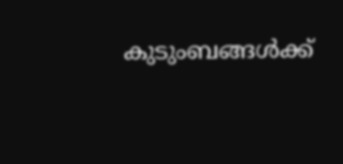കുടുംബങ്ങൾക്ക്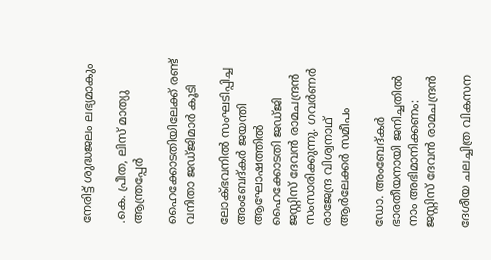നേരിട്ട് ശുദ്ധജലം ലഭ്യമാകും

.കെ. പ്രീത, ലിസ് മാത്യു ആന്ത്രപ്പേര്‍

ഹൈക്കോടതിയിലേക്ക് രണ്ട് വനിതാ ജഡ്ജിമാര്‍ കൂടി

ലോക്ഭവനില്‍ സംഘടിപ്പിച്ച അംബേദ്കര്‍ ജയന്തി ആഘോഷത്തില്‍ ഹൈക്കോടതി ജഡ്ജി ജസ്റ്റിസ് ദേവന്‍ രാമചന്ദ്രന്‍ സംസാരിക്കുന്നു. ഗവര്‍ണര്‍ രാജേന്ദ്ര വിശ്വനാഥ് ആര്‍ലേക്കര്‍ സമീപം

ഡോ. അംബേദ്കര്‍ ഭാരതീയനായി ജനിച്ചതില്‍ നാം അഭിമാനിക്കണം: ജസ്റ്റിസ് ദേവന്‍ രാമചന്ദ്രന്‍

ദേശീയ ചലച്ചിത്ര വികസന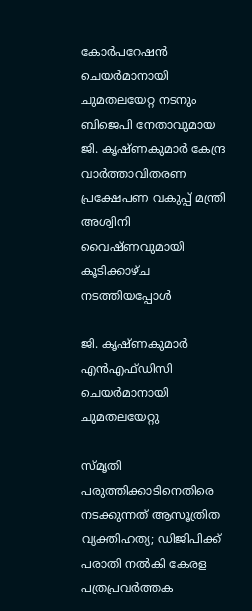കോര്‍പറേഷന്‍ ചെയര്‍മാനായി ചുമതലയേറ്റ നടനും ബിജെപി നേതാവുമായ ജി. കൃഷ്ണകുമാര്‍ കേന്ദ്ര വാര്‍ത്താവിതരണ പ്രക്ഷേപണ വകുപ്പ് മന്ത്രി അശ്വിനി വൈഷ്ണവുമായി കൂടിക്കാഴ്ച നടത്തിയപ്പോള്‍

ജി. കൃഷ്ണകുമാര്‍ എന്‍എഫ്ഡിസി ചെയര്‍മാനായി ചുമതലയേറ്റു

സ്മൃതി പരുത്തിക്കാടിനെതിരെ നടക്കുന്നത് ആസൂത്രിത വ്യക്തിഹത്യ; ഡിജിപിക്ക് പരാതി നല്‍കി കേരള പത്രപ്രവര്‍ത്തക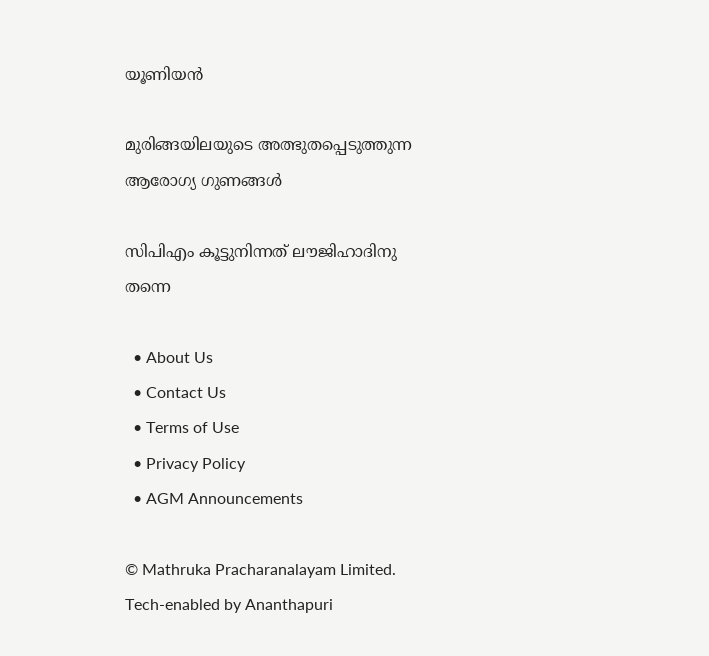യൂണിയന്‍

മുരിങ്ങയിലയുടെ അത്ഭുതപ്പെടുത്തുന്ന ആരോഗ്യ ഗുണങ്ങള്‍

സിപിഎം കൂട്ടുനിന്നത് ലൗജിഹാദിനു തന്നെ

  • About Us
  • Contact Us
  • Terms of Use
  • Privacy Policy
  • AGM Announcements

© Mathruka Pracharanalayam Limited.
Tech-enabled by Ananthapuri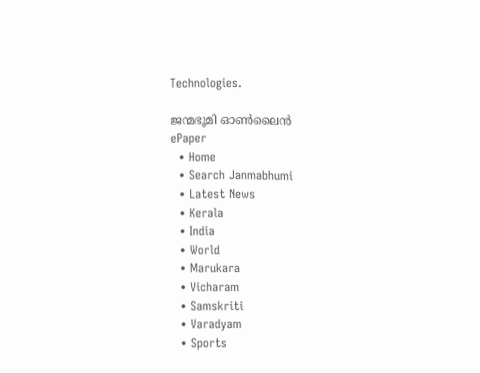Technologies.

ജന്മഭൂമി ഓണ്‍ലൈന്‍
ePaper
  • Home
  • Search Janmabhumi
  • Latest News
  • Kerala
  • India
  • World
  • Marukara
  • Vicharam
  • Samskriti
  • Varadyam
  • Sports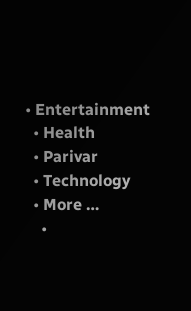• Entertainment
  • Health
  • Parivar
  • Technology
  • More …
    •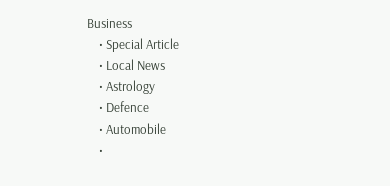Business
    • Special Article
    • Local News
    • Astrology
    • Defence
    • Automobile
    •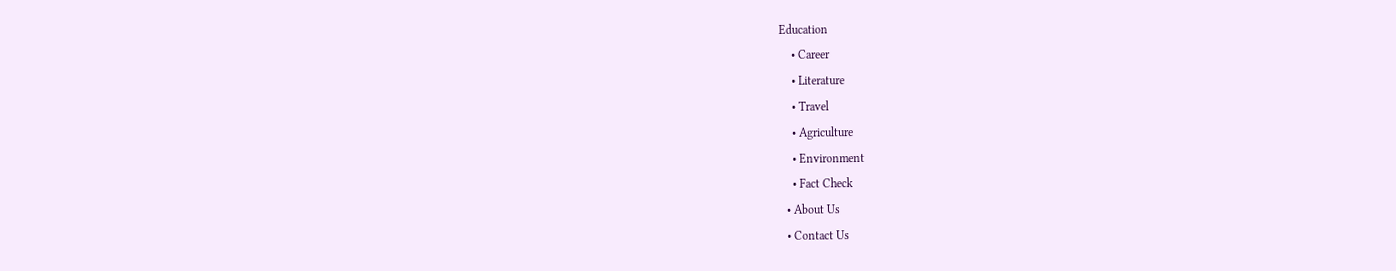Education
    • Career
    • Literature
    • Travel
    • Agriculture
    • Environment
    • Fact Check
  • About Us
  • Contact Us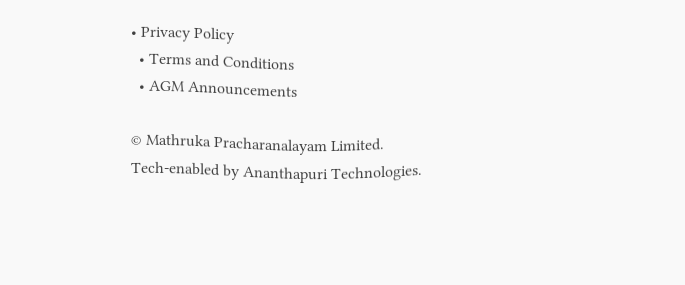• Privacy Policy
  • Terms and Conditions
  • AGM Announcements

© Mathruka Pracharanalayam Limited.
Tech-enabled by Ananthapuri Technologies.